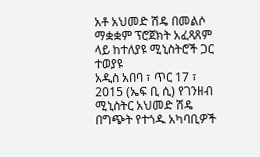አቶ አህመድ ሽዴ በመልሶ ማቋቋም ፕሮጀክት አፈጻጸም ላይ ከተለያዩ ሚኒስትሮች ጋር ተወያዩ
አዲስ አበባ ፣ ጥር 17 ፣ 2015 (ኤፍ ቢ ሲ) የገንዘብ ሚኒስትር አህመድ ሽዴ በግጭት የተጎዱ አካባቢዎች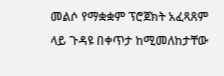መልሶ የማቋቋም ፕሮጀክት አፈጻጸም ላይ ጉዳዩ በቀጥታ ከሚመለከታቸው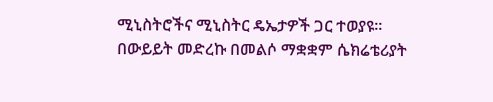ሚኒስትሮችና ሚኒስትር ዴኤታዎች ጋር ተወያዩ፡፡
በውይይት መድረኩ በመልሶ ማቋቋም ሴክሬቴሪያት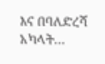እና በባለድረሻ አካላት…